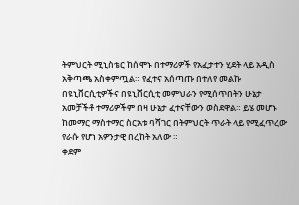ትምህርት ሚኒስቴር ከሰሞኑ በተማሪዎች የአፈታተን ሂደት ላይ አዲስ አቅጣጫ አስቀምጧል። የፈተና አሰጣጡ በተለየ መልኩ በዩኒቨርሲቲዎችና በዩኒቨርሲቲ መምህራን የሚሰጥበትን ሁኔታ አመቻችቶ ተማሪዎችም በዛ ሁኔታ ፈተናቸውን ወስደዋል። ይሄ መሆኑ ከመማር ማስተማር ስርአቱ ባሻገር በትምህርት ጥራት ላይ የሚፈጥረው የራሱ የሆነ አዎንታዊ በረከት አለው ።
ቀደም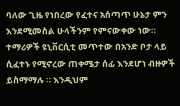ባለው ጊዜ የነበረው የፈተና አሰጣጥ ሁኔታ ምን እንደሚመስል ሁላችንም የምናውቀው ነው። ተማሪዎች ዩኒቨርሲቲ መጥተው በአንድ ቦታ ላይ ሲፈተኑ የሚኖረው ጠቀሜታ ሰፊ እንደሆነ ብዙዎች ይስማማሉ ። እንዲህም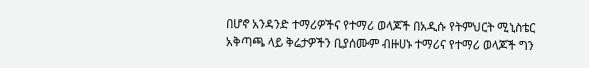በሆኖ አንዳንድ ተማሪዎችና የተማሪ ወላጆች በአዲሱ የትምህርት ሚኒስቴር አቅጣጫ ላይ ቅሬታዎችን ቢያሰሙም ብዙሀኑ ተማሪና የተማሪ ወላጆች ግን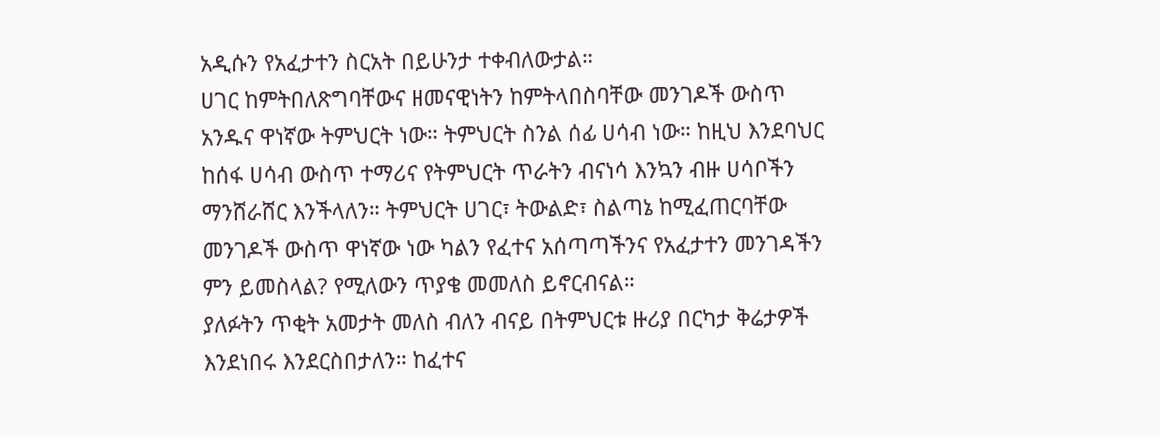አዲሱን የአፈታተን ስርአት በይሁንታ ተቀብለውታል።
ሀገር ከምትበለጽግባቸውና ዘመናዊነትን ከምትላበስባቸው መንገዶች ውስጥ አንዱና ዋነኛው ትምህርት ነው። ትምህርት ስንል ሰፊ ሀሳብ ነው። ከዚህ እንደባህር ከሰፋ ሀሳብ ውስጥ ተማሪና የትምህርት ጥራትን ብናነሳ እንኳን ብዙ ሀሳቦችን ማንሸራሸር እንችላለን። ትምህርት ሀገር፣ ትውልድ፣ ስልጣኔ ከሚፈጠርባቸው መንገዶች ውስጥ ዋነኛው ነው ካልን የፈተና አሰጣጣችንና የአፈታተን መንገዳችን ምን ይመስላል? የሚለውን ጥያቄ መመለስ ይኖርብናል።
ያለፉትን ጥቂት አመታት መለስ ብለን ብናይ በትምህርቱ ዙሪያ በርካታ ቅሬታዎች እንደነበሩ እንደርስበታለን። ከፈተና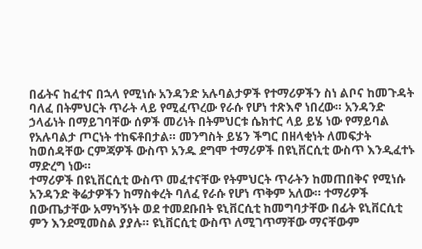በፊትና ከፈተና በኋላ የሚነሱ አንዳንድ አሉባልታዎች የተማሪዎችን ስነ ልቦና ከመጉዳት ባለፈ በትምህርት ጥራት ላይ የሚፈጥረው የራሱ የሆነ ተጽእኖ ነበረው። አንዳንድ ኃላፊነት በማይገባቸው ሰዎች መሪነት በትምህርቱ ሴክተር ላይ ይሄ ነው የማይባል የአሉባልታ ጦርነት ተከፍቶበታል። መንግስት ይሄን ችግር በዘላቂነት ለመፍታት ከወሰዳቸው ርምጃዎች ውስጥ አንዱ ደግሞ ተማሪዎች በዩኒቨርሲቲ ውስጥ እንዲፈተኑ ማድረግ ነው።
ተማሪዎች በዩኒቨርሲቲ ውስጥ መፈተናቸው የትምህርት ጥራትን ከመጠበቅና የሚነሱ አንዳንድ ቅሬታዎችን ከማስቀረት ባለፈ የራሱ የሆነ ጥቅም አለው። ተማሪዎች በውጤታቸው አማካኝነት ወደ ተመደቡበት ዩኒቨርሲቲ ከመግባታቸው በፊት ዩኒቨርሲቲ ምን እንደሚመስል ያያሉ። ዩኒቨርሲቲ ውስጥ ለሚገጥማቸው ማናቸውም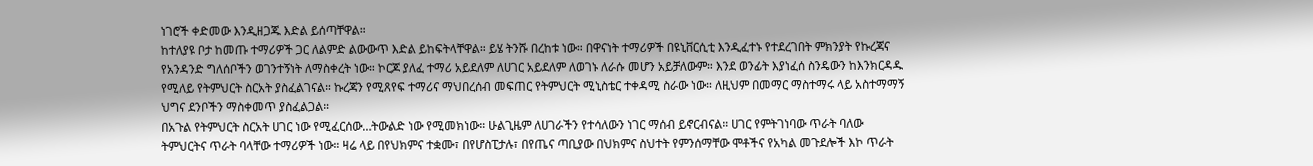ነገሮች ቀድመው እንዲዘጋጁ እድል ይሰጣቸዋል።
ከተለያዩ ቦታ ከመጡ ተማሪዎች ጋር ለልምድ ልውውጥ እድል ይከፍትላቸዋል። ይሄ ትንሹ በረከቱ ነው። በዋናነት ተማሪዎች በዩኒቨርሲቲ እንዲፈተኑ የተደረገበት ምክንያት የኩረጃና የአንዳንድ ግለሰቦችን ወገንተኝነት ለማስቀረት ነው። ኮርጆ ያለፈ ተማሪ አይደለም ለሀገር አይደለም ለወገኑ ለራሱ መሆን አይቻለውም። እንደ ወንፊት እያነፈሰ ስንዴውን ከእንክርዳዱ የሚለይ የትምህርት ስርአት ያስፈልገናል። ኩረጃን የሚጸየፍ ተማሪና ማህበረሰብ መፍጠር የትምህርት ሚኒስቴር ተቀዳሚ ስራው ነው። ለዚህም በመማር ማስተማሩ ላይ አስተማማኝ ህግና ደንቦችን ማስቀመጥ ያስፈልጋል።
በአጉል የትምህርት ስርአት ሀገር ነው የሚፈርሰው…ትውልድ ነው የሚመክነው። ሁልጊዜም ለሀገራችን የተሳለውን ነገር ማሰብ ይኖርብናል። ሀገር የምትገነባው ጥራት ባለው ትምህርትና ጥራት ባላቸው ተማሪዎች ነው። ዛሬ ላይ በየህክምና ተቋሙ፣ በየሆስፒታሉ፣ በየጤና ጣቢያው በህክምና ስህተት የምንሰማቸው ሞቶችና የአካል መጉደሎች እኮ ጥራት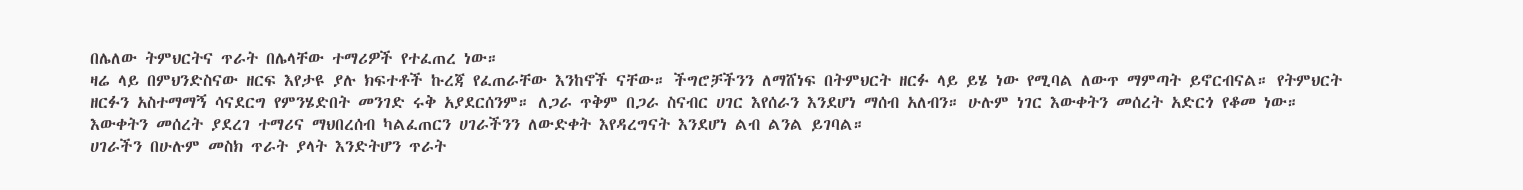በሌለው ትምህርትና ጥራት በሌላቸው ተማሪዎች የተፈጠረ ነው።
ዛሬ ላይ በምህንድስናው ዘርፍ እየታዩ ያሉ ክፍተቶች ኩረጃ የፈጠራቸው እንከኖች ናቸው። ችግሮቻችንን ለማሸነፍ በትምህርት ዘርፉ ላይ ይሄ ነው የሚባል ለውጥ ማምጣት ይኖርብናል። የትምህርት ዘርፉን አስተማማኝ ሳናደርግ የምንሄድበት መንገድ ሩቅ አያደርሰንም። ለጋራ ጥቅም በጋራ ስናብር ሀገር እየሰራን እንደሆነ ማሰብ አለብን። ሁሉም ነገር እውቀትን መሰረት አድርጎ የቆመ ነው። እውቀትን መሰረት ያደረገ ተማሪና ማህበረሰብ ካልፈጠርን ሀገራችንን ለውድቀት እየዳረግናት እንደሆነ ልብ ልንል ይገባል።
ሀገራችን በሁሉም መስክ ጥራት ያላት እንድትሆን ጥራት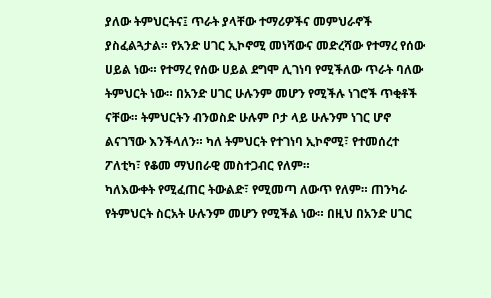ያለው ትምህርትና፤ ጥራት ያላቸው ተማሪዎችና መምህራኖች ያስፈልጓታል። የአንድ ሀገር ኢኮኖሚ መነሻውና መድረሻው የተማረ የሰው ሀይል ነው። የተማረ የሰው ሀይል ደግሞ ሊገነባ የሚችለው ጥራት ባለው ትምህርት ነው። በአንድ ሀገር ሁሉንም መሆን የሚችሉ ነገሮች ጥቂቶች ናቸው። ትምህርትን ብንወስድ ሁሉም ቦታ ላይ ሁሉንም ነገር ሆኖ ልናገኘው እንችላለን። ካለ ትምህርት የተገነባ ኢኮኖሚ፣ የተመሰረተ ፖለቲካ፣ የቆመ ማህበራዊ መስተጋብር የለም።
ካለእውቀት የሚፈጠር ትውልድ፣ የሚመጣ ለውጥ የለም። ጠንካራ የትምህርት ስርአት ሁሉንም መሆን የሚችል ነው። በዚህ በአንድ ሀገር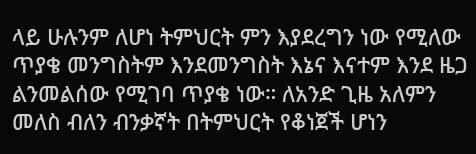ላይ ሁሉንም ለሆነ ትምህርት ምን እያደረግን ነው የሚለው ጥያቄ መንግስትም እንደመንግስት እኔና እናተም እንደ ዜጋ ልንመልሰው የሚገባ ጥያቄ ነው። ለአንድ ጊዜ አለምን መለስ ብለን ብንቃኛት በትምህርት የቆነጀች ሆነን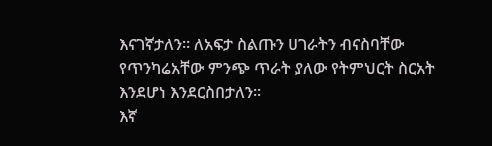እናገኛታለን። ለአፍታ ስልጡን ሀገራትን ብናስባቸው የጥንካሬአቸው ምንጭ ጥራት ያለው የትምህርት ስርአት እንደሆነ እንደርስበታለን።
እኛ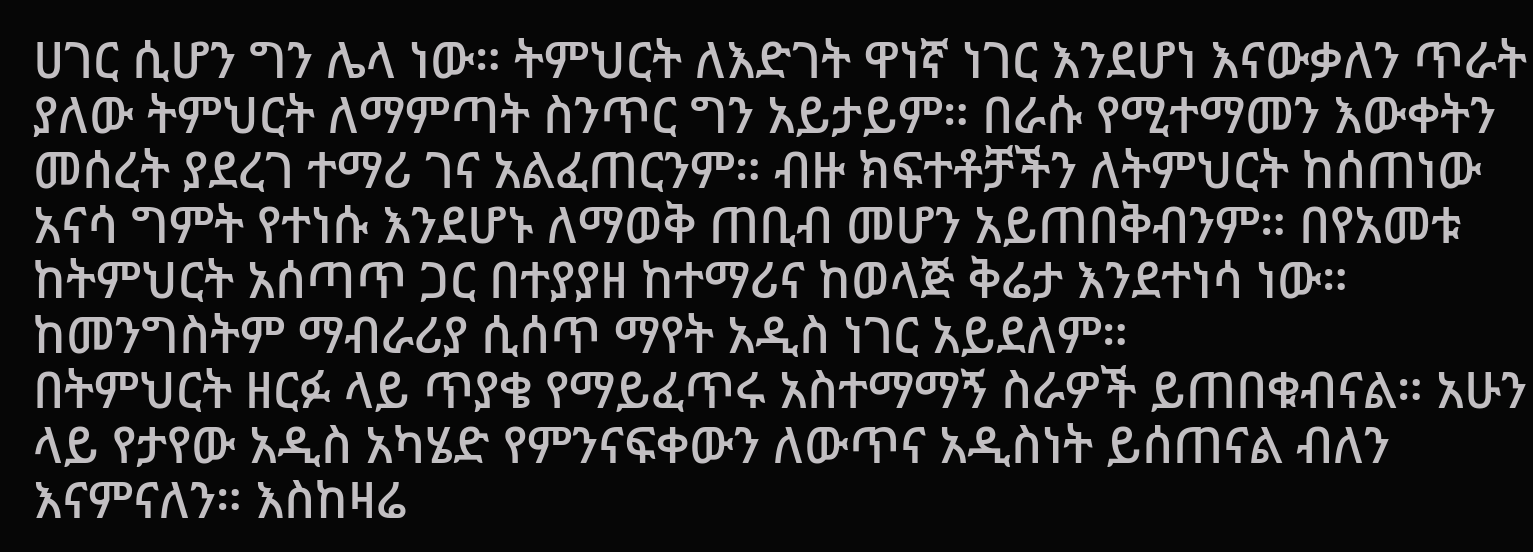ሀገር ሲሆን ግን ሌላ ነው። ትምህርት ለእድገት ዋነኛ ነገር እንደሆነ እናውቃለን ጥራት ያለው ትምህርት ለማምጣት ስንጥር ግን አይታይም። በራሱ የሚተማመን እውቀትን መሰረት ያደረገ ተማሪ ገና አልፈጠርንም። ብዙ ክፍተቶቻችን ለትምህርት ከሰጠነው አናሳ ግምት የተነሱ እንደሆኑ ለማወቅ ጠቢብ መሆን አይጠበቅብንም። በየአመቱ ከትምህርት አሰጣጥ ጋር በተያያዘ ከተማሪና ከወላጅ ቅሬታ እንደተነሳ ነው። ከመንግስትም ማብራሪያ ሲሰጥ ማየት አዲስ ነገር አይደለም።
በትምህርት ዘርፉ ላይ ጥያቄ የማይፈጥሩ አስተማማኝ ስራዎች ይጠበቁብናል። አሁን ላይ የታየው አዲስ አካሄድ የምንናፍቀውን ለውጥና አዲስነት ይሰጠናል ብለን እናምናለን። እስከዛሬ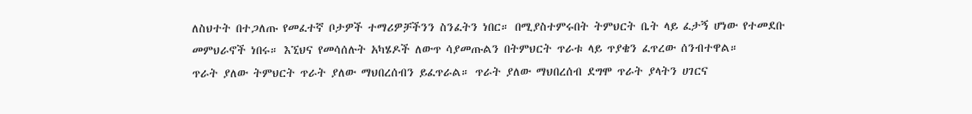ለስህተት በተጋለጡ የመፈተኛ ቦታዎች ተማሪዎቻችንን ስንፈትን ነበር። በሚያስተምሩበት ትምህርት ቤት ላይ ፈታኝ ሆነው የተመደቡ መምህራኖች ነበሩ። እኚህና የመሳሰሉት አካሄዶች ለውጥ ሳያመጡልን በትምህርት ጥራቱ ላይ ጥያቄን ፈጥረው ሰንብተዋል።
ጥራት ያለው ትምህርት ጥራት ያለው ማህበረሰብን ይፈጥራል። ጥራት ያለው ማህበረሰብ ደግሞ ጥራት ያላትን ሀገርና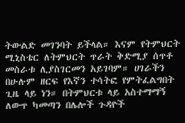ትውልድ መገንባት ይችላል። እናም የትምህርት ሚኒስቴር ለትምህርት ጥራት ቅድሚያ ሰጥቶ መስራቱ ሊያስገርመን አይገባም። ሀገራችን በሁሉም ዘርፍ የእኛን ተሳትፎ የምትፈልግበት ጊዜ ላይ ነን። በትምህርቱ ላይ አስተማማኝ ለውጥ ካመጣን በሌሎች ጉዳዮች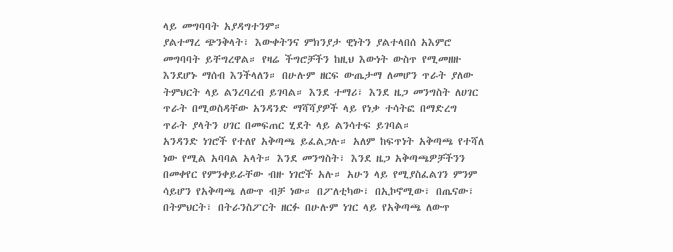ላይ መግባባት አያዳግተንም።
ያልተማረ ጭንቅላት፣ እውቀትንና ምክንያታ ዊነትን ያልተላበሰ አእምሮ መግባባት ይቸግረዋል። የዛሬ ችግሮቻችን ከዚህ እውነት ውስጥ የሚመዘዙ እንደሆኑ ማሰብ እንችላለን። በሁሉም ዘርፍ ውጤታማ ለመሆን ጥራት ያለው ትምህርት ላይ ልንረባረብ ይገባል። እንደ ተማሪ፣ እንደ ዜጋ መንግስት ለሀገር ጥራት በሚወስዳቸው አንዳንድ ማሻሻያዎች ላይ የነቃ ተሳትፎ በማድረግ ጥራት ያላትን ሀገር በመፍጠር ሂደት ላይ ልንሳተፍ ይገባል።
አንዳንድ ነገሮች የተለየ አቅጣጫ ይፈልጋሉ። አለም ከፍጥነት አቅጣጫ የተሻለ ነው የሚል አባባል አላት። እንደ መንግስት፣ እንደ ዜጋ አቅጣጫዎቻችንን በመቀየር የምንቀይራቸው ብዙ ነገሮች አሉ። አሁን ላይ የሚያስፈልገን ምንም ሳይሆን የአቅጣጫ ለውጥ ብቻ ነው። በፖለቲካው፣ በኢኮኖሚው፣ በጤናው፣ በትምህርት፣ በትራንስፖርት ዘርፉ በሁሉም ነገር ላይ የአቅጣጫ ለውጥ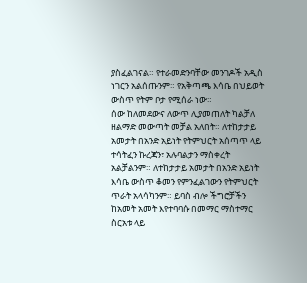ያስፈልገናል። የተራመድንባቸው መንገዶች አዲስ ነገርን አልሰጡንም። የአቅጣጫ እሳቤ በህይወት ውስጥ የትም ቦታ የሚሰራ ነው።
ሰው ከለመደውና ለውጥ ሊያመጠለት ካልቻለ ዘልማድ መውጣት መቻል አለበት። ለተከታታይ አመታት በአንድ አይነት የትምህርት አሰጣጥ ላይ ተሳትፈን ኩረጃን፣ አሉባልታን ማስቀረት አልቻልንም። ለተከታታይ አመታት በአንድ አይነት እሳቤ ውስጥ ቆመን የምንፈልገውን የትምህርት ጥራት አላሳካንም። ይባስ ብሎ ችግሮቻችን ከአመት አመት እየተባባሱ በመማር ማስተማር ስርአቱ ላይ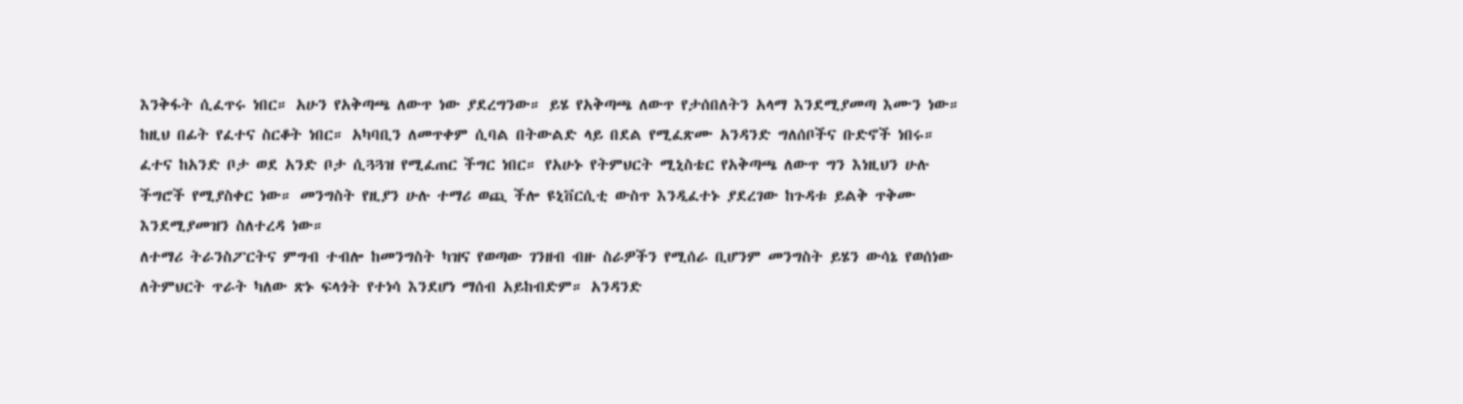እንቅፋት ሲፈጥሩ ነበር። አሁን የአቅጣጫ ለውጥ ነው ያደረግንው። ይሄ የአቅጣጫ ለውጥ የታሰበለትን አላማ እንደሚያመጣ እሙን ነው።
ከዚህ በፊት የፈተና ስርቆት ነበር። አካባቢን ለመጥቀም ሲባል በትውልድ ላይ በደል የሚፈጽሙ አንዳንድ ግለሰቦችና ቡድኖች ነበሩ። ፈተና ከአንድ ቦታ ወደ አንድ ቦታ ሲጓጓዝ የሚፈጠር ችግር ነበር። የአሁኑ የትምህርት ሚኒስቴር የአቅጣጫ ለውጥ ግን እነዚህን ሁሉ ችግሮች የሚያስቀር ነው። መንግስት የዚያን ሁሉ ተማሪ ወጪ ችሎ ዩኒቨርሲቲ ውስጥ እንዲፈተኑ ያደረገው ከጉዳቱ ይልቅ ጥቅሙ እንደሚያመዝን ስለተረዳ ነው።
ለተማሪ ትራንስፖርትና ምግብ ተብሎ ከመንግስት ካዝና የወጣው ገንዘብ ብዙ ስራዎችን የሚሰራ ቢሆንም መንግስት ይሄን ውሳኔ የወሰነው ለትምህርት ጥራት ካለው ጽኑ ፍላጎት የተነሳ እንደሆነ ማሰብ አይከብድም። አንዳንድ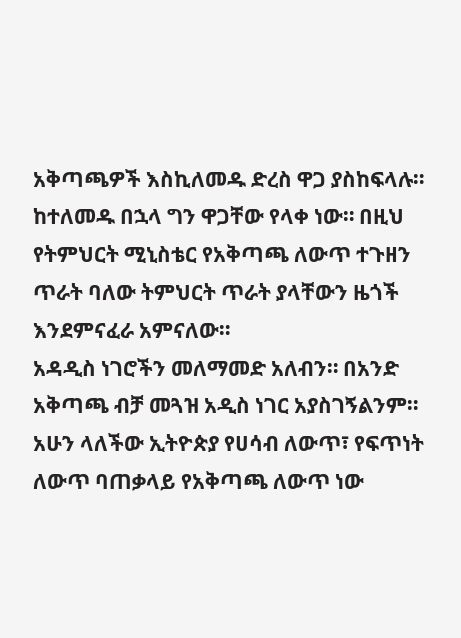አቅጣጫዎች እስኪለመዱ ድረስ ዋጋ ያስከፍላሉ። ከተለመዱ በኋላ ግን ዋጋቸው የላቀ ነው። በዚህ የትምህርት ሚኒስቴር የአቅጣጫ ለውጥ ተጉዘን ጥራት ባለው ትምህርት ጥራት ያላቸውን ዜጎች እንደምናፈራ አምናለው።
አዳዲስ ነገሮችን መለማመድ አለብን። በአንድ አቅጣጫ ብቻ መጓዝ አዲስ ነገር አያስገኝልንም። አሁን ላለችው ኢትዮጵያ የሀሳብ ለውጥ፣ የፍጥነት ለውጥ ባጠቃላይ የአቅጣጫ ለውጥ ነው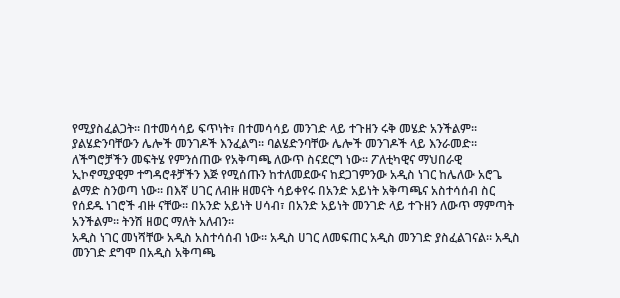የሚያስፈልጋት። በተመሳሳይ ፍጥነት፣ በተመሳሳይ መንገድ ላይ ተጉዘን ሩቅ መሄድ አንችልም። ያልሄድንባቸውን ሌሎች መንገዶች እንፈልግ። ባልሄድንባቸው ሌሎች መንገዶች ላይ እንራመድ።
ለችግሮቻችን መፍትሄ የምንሰጠው የአቅጣጫ ለውጥ ስናደርግ ነው። ፖለቲካዊና ማህበራዊ ኢኮኖሚያዊም ተግዳሮቶቻችን እጅ የሚሰጡን ከተለመደውና ከደጋገምንው አዲስ ነገር ከሌለው አሮጌ ልማድ ስንወጣ ነው። በእኛ ሀገር ለብዙ ዘመናት ሳይቀየሩ በአንድ አይነት አቅጣጫና አስተሳሰብ ስር የሰደዱ ነገሮች ብዙ ናቸው። በአንድ አይነት ሀሳብ፣ በአንድ አይነት መንገድ ላይ ተጉዘን ለውጥ ማምጣት አንችልም። ትንሽ ዘወር ማለት አለብን።
አዲስ ነገር መነሻቸው አዲስ አስተሳሰብ ነው። አዲስ ሀገር ለመፍጠር አዲስ መንገድ ያስፈልገናል። አዲስ መንገድ ደግሞ በአዲስ አቅጣጫ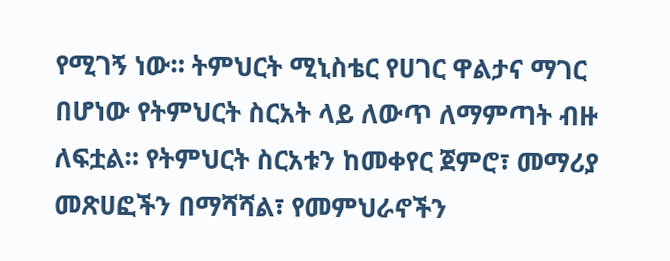የሚገኝ ነው። ትምህርት ሚኒስቴር የሀገር ዋልታና ማገር በሆነው የትምህርት ስርአት ላይ ለውጥ ለማምጣት ብዙ ለፍቷል። የትምህርት ስርአቱን ከመቀየር ጀምሮ፣ መማሪያ መጽሀፎችን በማሻሻል፣ የመምህራኖችን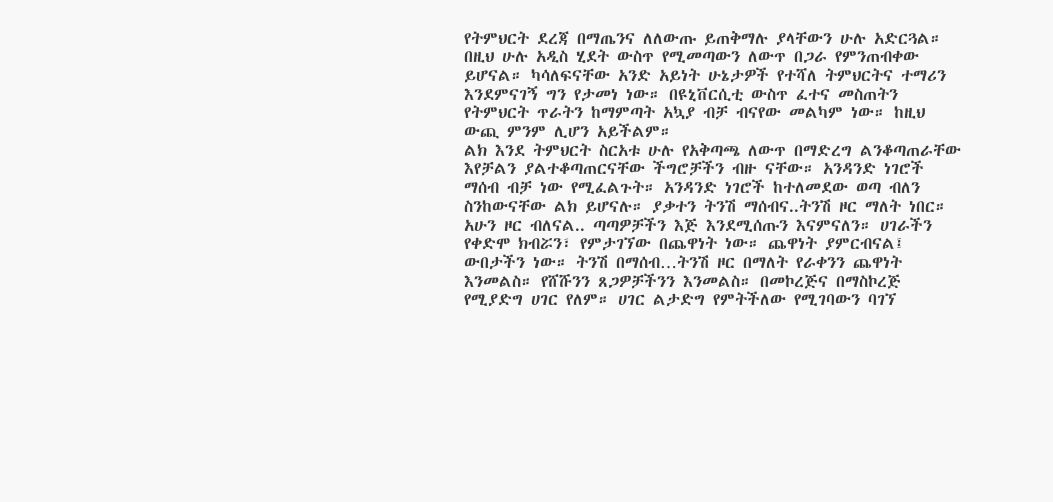የትምህርት ደረጃ በማጤንና ለለውጡ ይጠቅማሉ ያላቸውን ሁሉ አድርጓል። በዚህ ሁሉ አዲስ ሂደት ውስጥ የሚመጣውን ለውጥ በጋራ የምንጠብቀው ይሆናል። ካሳለፍናቸው አንድ አይነት ሁኔታዎች የተሻለ ትምህርትና ተማሪን እንደምናገኝ ግን የታመነ ነው። በዩኒቨርሲቲ ውስጥ ፈተና መስጠትን የትምህርት ጥራትን ከማምጣት አኳያ ብቻ ብናየው መልካም ነው። ከዚህ ውጪ ምንም ሊሆን አይችልም።
ልክ እንደ ትምህርት ስርአቱ ሁሉ የአቅጣጫ ለውጥ በማድረግ ልንቆጣጠራቸው እየቻልን ያልተቆጣጠርናቸው ችግሮቻችን ብዙ ናቸው። አንዳንድ ነገሮች ማሰብ ብቻ ነው የሚፈልጉት። አንዳንድ ነገሮች ከተለመደው ወጣ ብለን ስንከውናቸው ልክ ይሆናሉ። ያቃተን ትንሽ ማሰብና..ትንሽ ዞር ማለት ነበር። አሁን ዞር ብለናል.. ጣጣዎቻችን እጅ እንደሚሰጡን እናምናለን። ሀገራችን የቀድሞ ክብሯን፣ የምታገኘው በጨዋነት ነው። ጨዋነት ያምርብናል፤ ውበታችን ነው። ትንሽ በማሰብ…ትንሽ ዞር በማለት የራቀንን ጨዋነት እንመልስ። የሸሹንን ጸጋዎቻችንን እንመልስ። በመኮረጅና በማስኮረጅ የሚያድግ ሀገር የለም። ሀገር ልታድግ የምትችለው የሚገባውን ባገኘ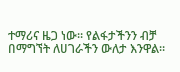ተማሪና ዜጋ ነው። የልፋታችንን ብቻ በማግኘት ለሀገራችን ውለታ እንዋል።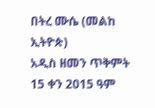በትረ ሙሴ (መልከ ኢትዮጵ)
አዲስ ዘመን ጥቅምት 15 ቀን 2015 ዓም